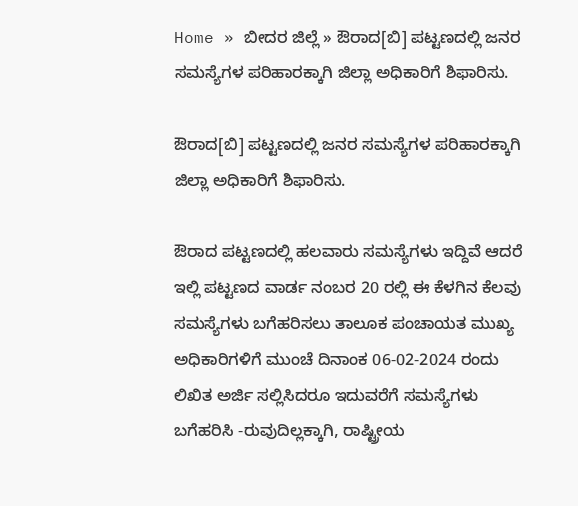Home » ಬೀದರ ಜಿಲ್ಲೆ » ಔರಾದ[ಬಿ] ಪಟ್ಟಣದಲ್ಲಿ ಜನರ ಸಮಸ್ಯೆಗಳ ಪರಿಹಾರಕ್ಕಾಗಿ ಜಿಲ್ಲಾ ಅಧಿಕಾರಿಗೆ ಶಿಫಾರಿಸು.

ಔರಾದ[ಬಿ] ಪಟ್ಟಣದಲ್ಲಿ ಜನರ ಸಮಸ್ಯೆಗಳ ಪರಿಹಾರಕ್ಕಾಗಿ ಜಿಲ್ಲಾ ಅಧಿಕಾರಿಗೆ ಶಿಫಾರಿಸು.

ಔರಾದ ಪಟ್ಟಣದಲ್ಲಿ ಹಲವಾರು ಸಮಸ್ಯೆಗಳು ಇದ್ದಿವೆ ಆದರೆ ಇಲ್ಲಿ ಪಟ್ಟಣದ ವಾರ್ಡ ನಂಬರ 20 ರಲ್ಲಿ ಈ ಕೆಳಗಿನ ಕೆಲವು ಸಮಸ್ಯೆಗಳು ಬಗೆಹರಿಸಲು ತಾಲೂಕ ಪಂಚಾಯತ ಮುಖ್ಯ ಅಧಿಕಾರಿಗಳಿಗೆ ಮುಂಚೆ ದಿನಾಂಕ 06-02-2024 ರಂದು ಲಿಖಿತ ಅರ್ಜಿ ಸಲ್ಲಿಸಿದರೂ ಇದುವರೆಗೆ ಸಮಸ್ಯೆಗಳು ಬಗೆಹರಿಸಿ -ರುವುದಿಲ್ಲಕ್ಕಾಗಿ, ರಾಷ್ಟ್ರೀಯ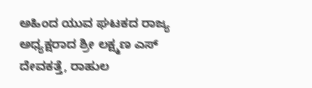ಅಹಿಂದ ಯುವ ಘಟಕದ ರಾಜ್ಯ ಅಧ್ಯಕ್ಷರಾದ ಶ್ರೀ ಲಕ್ಷ್ಮಣ ಎಸ್ ದೇವಕತ್ತೆ, ರಾಹುಲ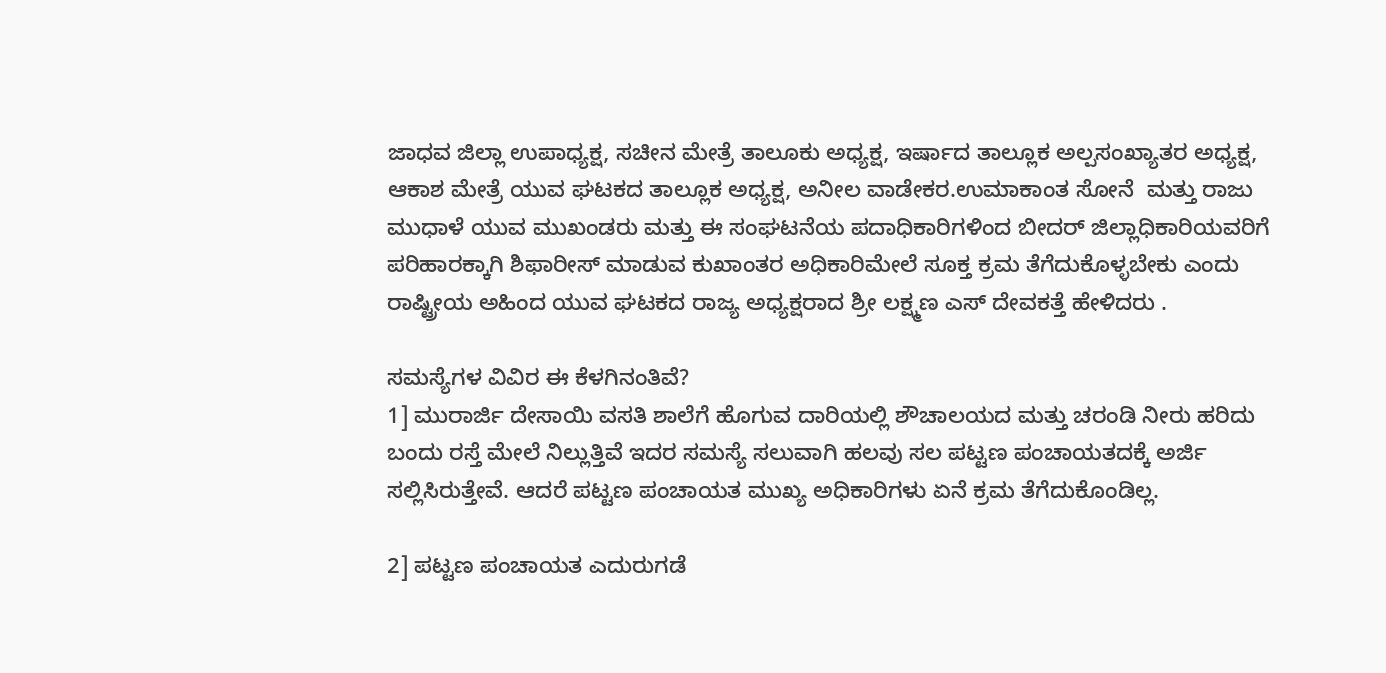ಜಾಧವ ಜಿಲ್ಲಾ ಉಪಾಧ್ಯಕ್ಷ, ಸಚೀನ ಮೇತ್ರೆ ತಾಲೂಕು ಅಧ್ಯಕ್ಷ, ಇರ್ಷಾದ ತಾಲ್ಲೂಕ ಅಲ್ಪಸಂಖ್ಯಾತರ ಅಧ್ಯಕ್ಷ, ಆಕಾಶ ಮೇತ್ರೆ ಯುವ ಘಟಕದ ತಾಲ್ಲೂಕ ಅಧ್ಯಕ್ಷ, ಅನೀಲ ವಾಡೇಕರ.ಉಮಾಕಾಂತ ಸೋನೆ  ಮತ್ತು ರಾಜು ಮುಧಾಳೆ ಯುವ ಮುಖಂಡರು ಮತ್ತು ಈ ಸಂಘಟನೆಯ ಪದಾಧಿಕಾರಿಗಳಿಂದ ಬೀದರ್ ಜಿಲ್ಲಾಧಿಕಾರಿಯವರಿಗೆ ಪರಿಹಾರಕ್ಕಾಗಿ ಶಿಫಾರೀಸ್ ಮಾಡುವ ಕುಖಾಂತರ ಅಧಿಕಾರಿಮೇಲೆ ಸೂಕ್ತ ಕ್ರಮ ತೆಗೆದುಕೊಳ್ಳಬೇಕು ಎಂದು ರಾಷ್ಟ್ರೀಯ ಅಹಿಂದ ಯುವ ಘಟಕದ ರಾಜ್ಯ ಅಧ್ಯಕ್ಷರಾದ ಶ್ರೀ ಲಕ್ಷ್ಮಣ ಎಸ್ ದೇವಕತ್ತೆ ಹೇಳಿದರು .

ಸಮಸ್ಯೆಗಳ ವಿವಿರ ಈ ಕೆಳಗಿನಂತಿವೆ?
1] ಮುರಾರ್ಜಿ ದೇಸಾಯಿ ವಸತಿ ಶಾಲೆಗೆ ಹೊಗುವ ದಾರಿಯಲ್ಲಿ ಶೌಚಾಲಯದ ಮತ್ತು ಚರಂಡಿ ನೀರು ಹರಿದು ಬಂದು ರಸ್ತೆ ಮೇಲೆ ನಿಲ್ಲುತ್ತಿವೆ ಇದರ ಸಮಸ್ಯೆ ಸಲುವಾಗಿ ಹಲವು ಸಲ ಪಟ್ಟಣ ಪಂಚಾಯತದಕ್ಕೆ ಅರ್ಜಿ ಸಲ್ಲಿಸಿರುತ್ತೇವೆ. ಆದರೆ ಪಟ್ಟಣ ಪಂಚಾಯತ ಮುಖ್ಯ ಅಧಿಕಾರಿಗಳು ಏನೆ ಕ್ರಮ ತೆಗೆದುಕೊಂಡಿಲ್ಲ.

2] ಪಟ್ಟಣ ಪಂಚಾಯತ ಎದುರುಗಡೆ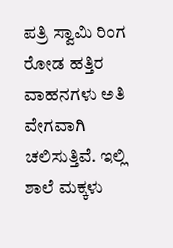ಪತ್ರಿ ಸ್ವಾಮಿ ರಿಂಗ ರೋಡ ಹತ್ತಿರ ವಾಹನಗಳು ಅತಿ ವೇಗವಾಗಿ ಚಲಿಸುತ್ತಿವೆ. ಇಲ್ಲಿ ಶಾಲೆ ಮಕ್ಕಳು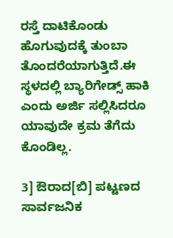ರಸ್ತೆ ದಾಟಿಕೊಂಡು ಹೊಗುವುದಕ್ಕೆ ತುಂಬಾ ತೊಂದರೆಯಾಗುತ್ತಿದೆ.ಈ ಸ್ಥಳದಲ್ಲಿ ಬ್ಯಾರಿಗೇಡ್ಸ್ ಹಾಕಿ ಎಂದು ಅರ್ಜಿ ಸಲ್ಲಿಸಿದರೂ ಯಾವುದೇ ಕ್ರಮ ತೆಗೆದು ಕೊಂಡಿಲ್ಲ.

3] ಔರಾದ[ಬಿ] ಪಟ್ಟಣದ ಸಾರ್ವಜನಿಕ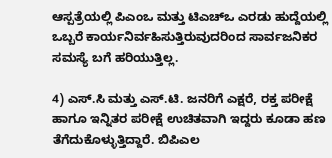ಆಸ್ಪತ್ರೆಯಲ್ಲಿ ಪಿಎಂಒ ಮತ್ತು ಟಿಎಚ್‌ಒ ಎರಡು ಹುದ್ದೆಯಲ್ಲಿ ಒಬ್ಬರೆ ಕಾರ್ಯನಿರ್ವಹಿಸುತ್ತಿರುವುದರಿಂದ ಸಾರ್ವಜನಿಕರ ಸಮಸ್ಯೆ ಬಗೆ ಹರಿಯುತ್ತಿಲ್ಲ.

4) ಎಸ್.ಸಿ ಮತ್ತು ಎಸ್.ಟಿ. ಜನರಿಗೆ ಎಕ್ಷರೆ, ರಕ್ತ ಪರೀಕ್ಷೆ ಹಾಗೂ ಇನ್ನಿತರ ಪರೀಕ್ಷೆ ಉಚಿತವಾಗಿ ಇದ್ದರು ಕೂಡಾ ಹಣ ತೆಗೆದುಕೊಳ್ಳುತ್ತಿದ್ದಾರೆ. ಬಿಪಿಎಲ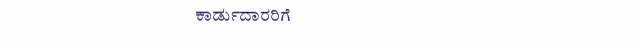ಕಾರ್ಡುದಾರರಿಗೆ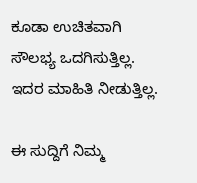ಕೂಡಾ ಉಚಿತವಾಗಿ ಸೌಲಭ್ಯ ಒದಗಿಸುತ್ತಿಲ್ಲ. ಇದರ ಮಾಹಿತಿ ನೀಡುತ್ತಿಲ್ಲ.

ಈ ಸುದ್ದಿಗೆ ನಿಮ್ಮ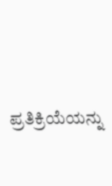ಪ್ರತಿಕ್ರಿಯೆಯನ್ನು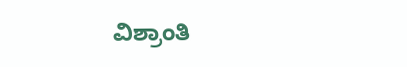ವಿಶ್ರಾಂತಿ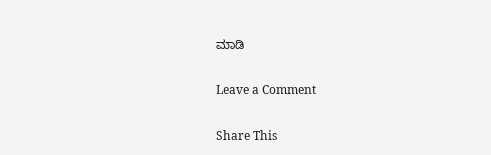ಮಾಡಿ

Leave a Comment

Share This